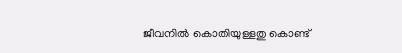ജീവനില്‍ കൊതിയുള്ളതു കൊണ്ട്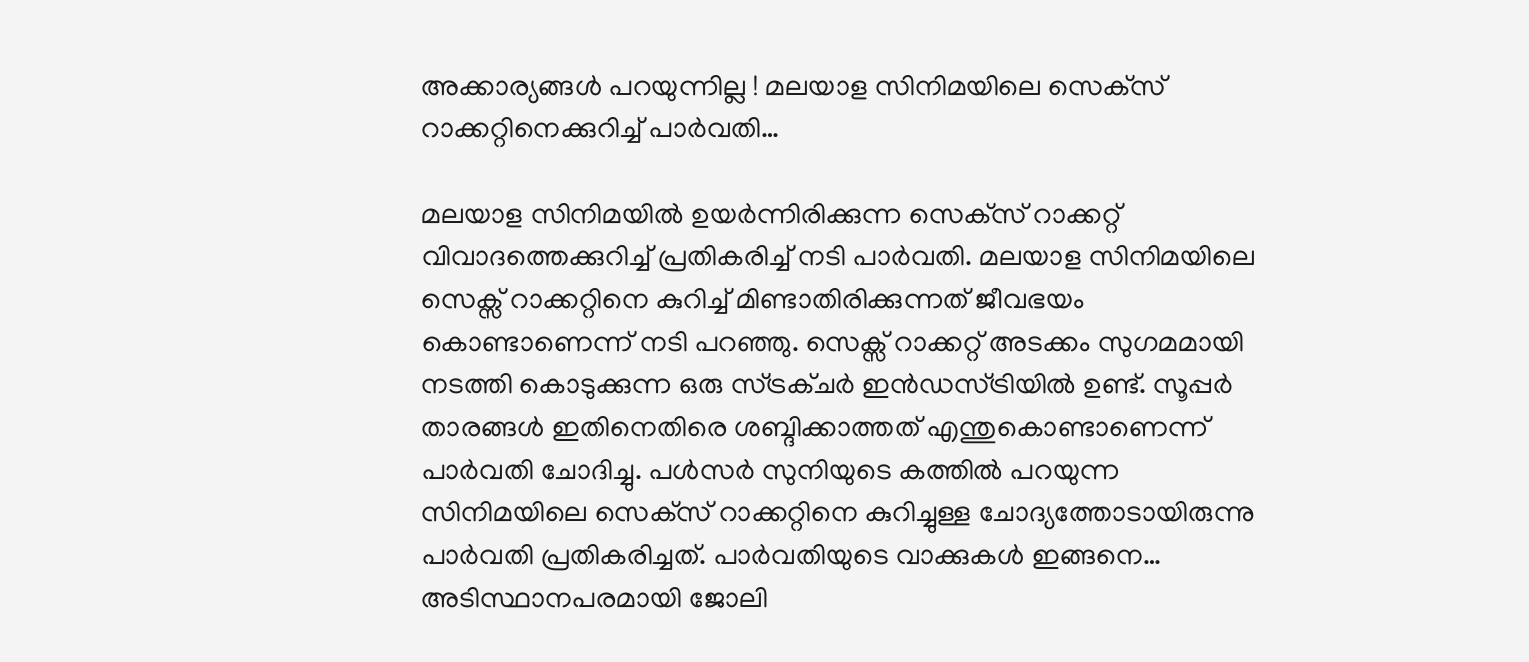അക്കാര്യങ്ങള്‍ പറയുന്നില്ല ! മലയാള സിനിമയിലെ സെക്‌സ് റാക്കറ്റിനെക്കുറിച്ച് പാര്‍വതി…

മലയാള സിനിമയില്‍ ഉയര്‍ന്നിരിക്കുന്ന സെക്‌സ് റാക്കറ്റ് വിവാദത്തെക്കുറിച്ച് പ്രതികരിച്ച് നടി പാര്‍വതി. മലയാള സിനിമയിലെ സെക്സ് റാക്കറ്റിനെ കുറിച്ച് മിണ്ടാതിരിക്കുന്നത് ജീവഭയം കൊണ്ടാണെന്ന് നടി പറഞ്ഞു. സെക്സ് റാക്കറ്റ് അടക്കം സുഗമമായി നടത്തി കൊടുക്കുന്ന ഒരു സ്ട്രക്ചര്‍ ഇന്‍ഡസ്ട്രിയില്‍ ഉണ്ട്. സൂപ്പര്‍ താരങ്ങള്‍ ഇതിനെതിരെ ശബ്ദിക്കാത്തത് എന്തുകൊണ്ടാണെന്ന് പാര്‍വതി ചോദിച്ചു. പള്‍സര്‍ സുനിയുടെ കത്തില്‍ പറയുന്ന സിനിമയിലെ സെക്‌സ് റാക്കറ്റിനെ കുറിച്ചുള്ള ചോദ്യത്തോടായിരുന്നു പാര്‍വതി പ്രതികരിച്ചത്. പാര്‍വതിയുടെ വാക്കുകള്‍ ഇങ്ങനെ… അടിസ്ഥാനപരമായി ജോലി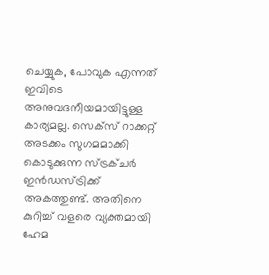ചെയ്യുക, പോവുക എന്നത് ഇവിടെ അനുവദനീയമായിട്ടുള്ള കാര്യമല്ല. സെക്‌സ് റാക്കറ്റ് അടക്കം സുഗമമാക്കി കൊടുക്കുന്ന സ്ട്രക്ചര്‍ ഇന്‍ഡസ്ട്രിക്ക് അകത്തുണ്ട്. അതിനെ കുറിച്ച് വളരെ വ്യക്തമായി ഹേമ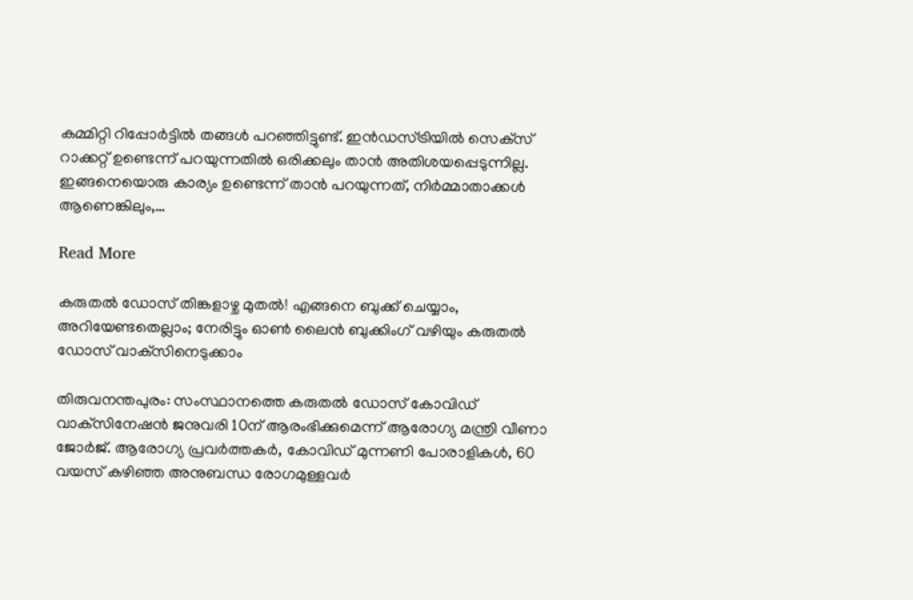കമ്മിറ്റി റിപ്പോര്‍ട്ടില്‍ തങ്ങള്‍ പറഞ്ഞിട്ടുണ്ട്. ഇന്‍ഡസ്ട്രിയില്‍ സെക്‌സ് റാക്കറ്റ് ഉണ്ടെന്ന് പറയുന്നതില്‍ ഒരിക്കലും താന്‍ അതിശയപ്പെടുന്നില്ല. ഇങ്ങനെയൊരു കാര്യം ഉണ്ടെന്ന് താന്‍ പറയുന്നത്, നിര്‍മ്മാതാക്കള്‍ ആണെങ്കിലും,…

Read More

കരുതല്‍ ഡോസ് തിങ്കളാഴ്ച മുതല്‍! എങ്ങനെ ബുക്ക് ചെയ്യാം, അറിയേണ്ടതെല്ലാം; നേരിട്ടും ഓണ്‍ ലൈന്‍ ബുക്കിംഗ് വഴിയും കരുതല്‍ ഡോസ് വാക്‌സിനെടുക്കാം

തിരുവനന്തപുരം: സംസ്ഥാനത്തെ കരുതല്‍ ഡോസ് കോവിഡ് വാക്‌സിനേഷന്‍ ജനുവരി 10ന് ആരംഭിക്കുമെന്ന് ആരോഗ്യ മന്ത്രി വീണാ ജോര്‍ജ്. ആരോഗ്യ പ്രവര്‍ത്തകര്‍, കോവിഡ് മുന്നണി പോരാളികള്‍, 60 വയസ് കഴിഞ്ഞ അനുബന്ധ രോഗമുള്ളവര്‍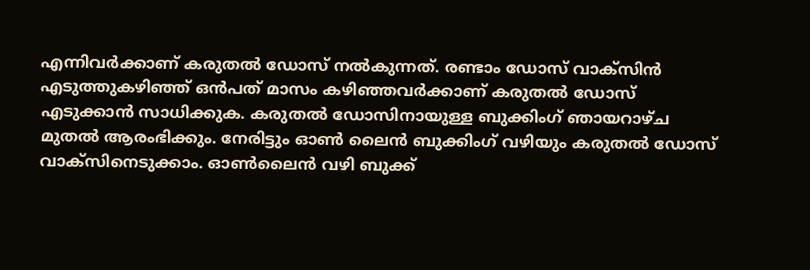എന്നിവര്‍ക്കാണ് കരുതല്‍ ഡോസ് നല്‍കുന്നത്. രണ്ടാം ഡോസ് വാക്‌സിന്‍ എടുത്തുകഴിഞ്ഞ് ഒൻപത് മാസം കഴിഞ്ഞവര്‍ക്കാണ് കരുതല്‍ ഡോസ് എടുക്കാന്‍ സാധിക്കുക. കരുതല്‍ ഡോസിനായുള്ള ബുക്കിംഗ് ഞായറാഴ്ച മുതല്‍ ആരംഭിക്കും. നേരിട്ടും ഓണ്‍ ലൈന്‍ ബുക്കിംഗ് വഴിയും കരുതല്‍ ഡോസ് വാക്‌സിനെടുക്കാം. ഓണ്‍ലൈന്‍ വഴി ബുക്ക്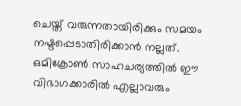ചെയ്ത് വരുന്നതായിരിക്കും സമയം നഷ്ടപ്പെടാതിരിക്കാന്‍ നല്ലത്. ഒമിക്രോണ്‍ സാഹചര്യത്തില്‍ ഈ വിഭാഗക്കാരില്‍ എല്ലാവരും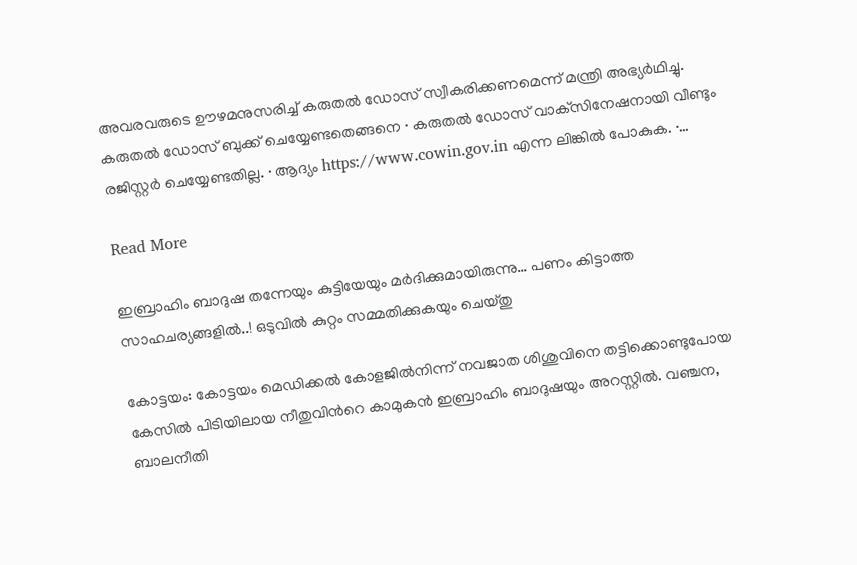അവരവരുടെ ഊഴമനുസരിച്ച് കരുതല്‍ ഡോസ് സ്വീകരിക്കണമെന്ന് മന്ത്രി അഭ്യര്‍ഥിച്ചു. കരുതല്‍ ഡോസ് ബുക്ക് ചെയ്യേണ്ടതെങ്ങനെ · കരുതല്‍ ഡോസ് വാക്‌സിനേഷനായി വീണ്ടും രജിസ്റ്റര്‍ ചെയ്യേണ്ടതില്ല. · ആദ്യം https://www.cowin.gov.in എന്ന ലിങ്കില്‍ പോകുക. ·…

Read More

ഇബ്രാഹിം ബാദുഷ തന്നേയും കുട്ടിയേയും മർദിക്കുമായിരുന്നു… പണം കിട്ടാത്ത സാഹചര്യങ്ങളിൽ..! ഒടുവില്‍ കുറ്റം സമ്മതിക്കുകയും ചെയ്തു

കോട്ടയം: കോട്ടയം മെഡിക്കൽ കോളജിൽനിന്ന് നവജാത ശിശുവിനെ തട്ടിക്കൊണ്ടുപോയ കേസിൽ പിടിയിലായ നീതുവിന്‍റെ കാമുകൻ ഇബ്രാഹിം ബാദുഷയും അറസ്റ്റിൽ. വഞ്ചന, ബാലനീതി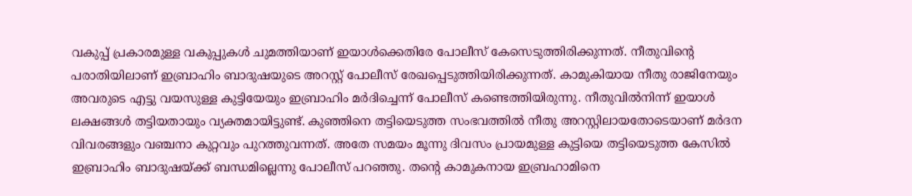വകുപ്പ് പ്രകാരമുള്ള വകുപ്പുകൾ ചുമത്തിയാണ് ഇയാൾക്കെതിരേ പോലീസ് കേസെടുത്തിരിക്കുന്നത്. നീതുവിന്‍റെ പരാതിയിലാണ് ഇബ്രാഹിം ബാദുഷയുടെ അറസ്റ്റ് പോലീസ് രേഖപ്പെടുത്തിയിരിക്കുന്നത്. കാമുകിയായ നീതു രാജിനേയും അവരുടെ എട്ടു വയസുള്ള കുട്ടിയേയും ഇബ്രാഹിം മർദിച്ചെന്ന് പോലീസ് കണ്ടെത്തിയിരുന്നു. നീതുവിൽനിന്ന് ഇയാൾ ലക്ഷങ്ങൾ തട്ടിയതായും വ്യക്തമായിട്ടുണ്ട്. കുഞ്ഞിനെ തട്ടിയെടുത്ത സംഭവത്തിൽ നീതു അറസ്റ്റിലായതോടെയാണ് മർദന വിവരങ്ങളും വഞ്ചനാ കുറ്റവും പുറത്തുവന്നത്. അതേ സമയം മൂന്നു ദിവസം പ്രായമുള്ള കുട്ടിയെ തട്ടിയെടുത്ത കേസിൽ ഇബ്രാഹിം ബാദുഷയ്ക്ക് ബന്ധമില്ലെന്നു പോലീസ് പറഞ്ഞു. തന്‍റെ കാമുകനായ ഇബ്രഹാമിനെ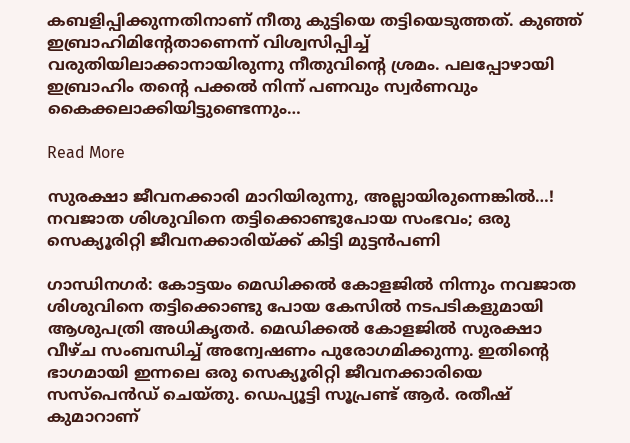കബളിപ്പിക്കുന്നതിനാണ് നീതു കുട്ടിയെ തട്ടിയെടുത്തത്. കുഞ്ഞ് ഇബ്രാഹിമിന്‍റേതാണെന്ന് വിശ്വസിപ്പിച്ച് വരുതിയിലാക്കാനായിരുന്നു നീതുവിന്‍റെ ശ്രമം. പലപ്പോഴായി ഇബ്രാഹിം തന്‍റെ പക്കൽ നിന്ന് പണവും സ്വർണവും കൈക്കലാക്കിയിട്ടുണ്ടെന്നും…

Read More

സുരക്ഷാ ജീവനക്കാരി മാറിയിരുന്നു, അല്ലായിരുന്നെങ്കിൽ…! നവജാത ശിശുവിനെ തട്ടിക്കൊണ്ടുപോയ സംഭവം; ഒരു സെക്യൂരിറ്റി ജീവനക്കാരിയ്ക്ക് കിട്ടി മുട്ടന്‍പണി

ഗാന്ധിനഗർ: കോട്ടയം മെഡിക്കൽ കോളജിൽ നിന്നും നവജാത ശിശുവിനെ തട്ടിക്കൊണ്ടു പോയ കേസിൽ നടപടികളുമായി ആശുപത്രി അധികൃതർ. മെഡിക്കൽ കോളജിൽ സുരക്ഷാ വീഴ്ച സംബന്ധിച്ച് അന്വേഷണം പുരോഗമിക്കുന്നു. ഇതിന്‍റെ ഭാഗമായി ഇന്നലെ ഒരു സെക്യൂരിറ്റി ജീവനക്കാരിയെ സസ്പെൻഡ് ചെയ്തു. ഡെപ്യൂട്ടി സൂപ്രണ്ട് ആർ. രതീഷ് കുമാറാണ്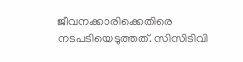ജീവനക്കാരിക്കെതിരെ നടപടിയെടുത്തത്. സിസിടിവി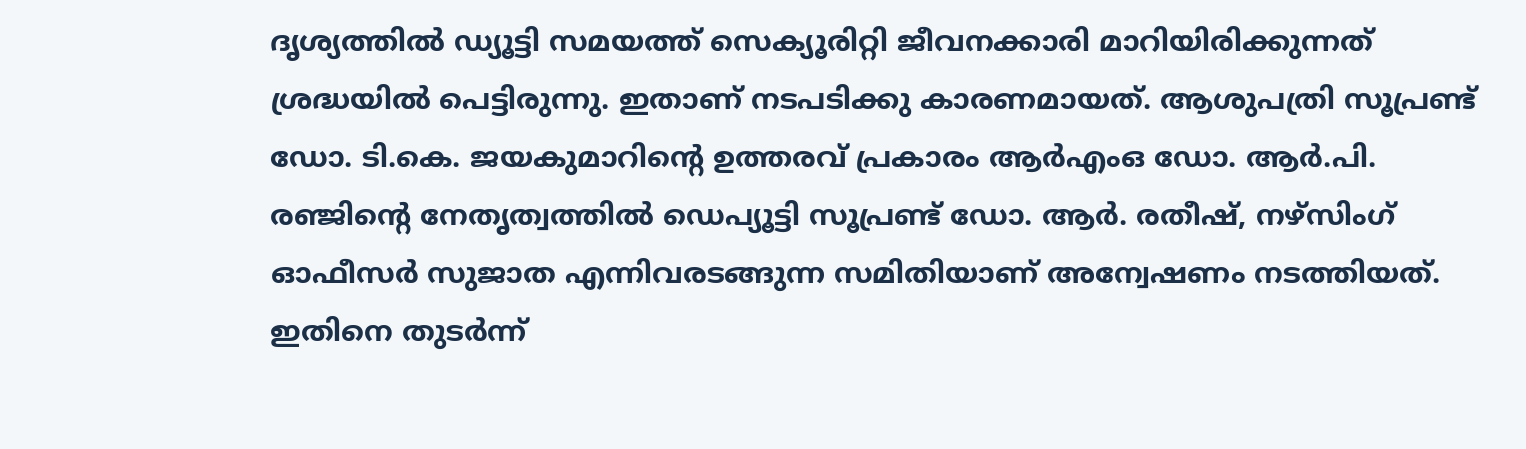ദൃശ്യത്തിൽ ഡ്യൂട്ടി സമയത്ത് സെക്യൂരിറ്റി ജീവനക്കാരി മാറിയിരിക്കുന്നത് ശ്രദ്ധയിൽ പെട്ടിരുന്നു. ഇതാണ് നടപടിക്കു കാരണമായത്. ആശുപത്രി സൂപ്രണ്ട് ഡോ. ടി.കെ. ജയകുമാറിന്‍റെ ഉത്തരവ് പ്രകാരം ആർഎംഒ ഡോ. ആർ.പി. രഞ്ജിന്‍റെ നേതൃത്വത്തിൽ ഡെപ്യൂട്ടി സൂപ്രണ്ട് ഡോ. ആർ. രതീഷ്, നഴ്സിംഗ് ഓഫീസർ സുജാത എന്നിവരടങ്ങുന്ന സമിതിയാണ് അന്വേഷണം നടത്തിയത്. ഇതിനെ തുടർന്ന്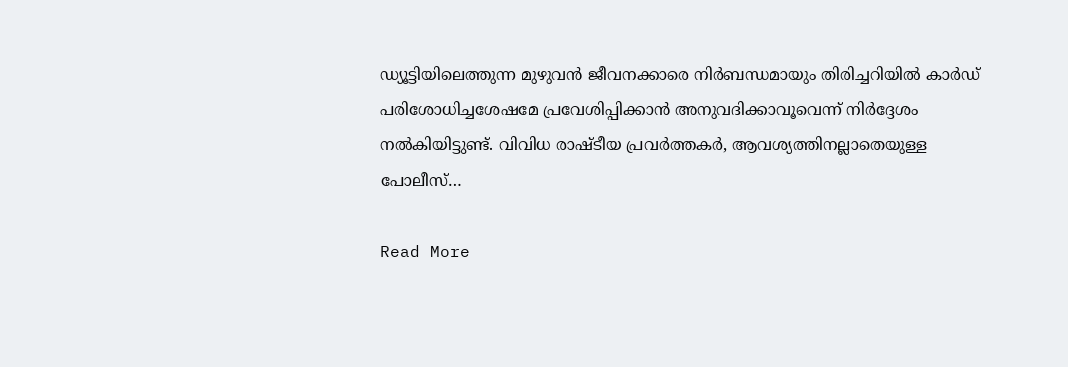ഡ്യൂട്ടിയിലെത്തുന്ന മുഴുവൻ ജീവനക്കാരെ നിർബന്ധമായും തിരിച്ചറിയിൽ കാർഡ് പരിശോധിച്ചശേഷമേ പ്രവേശിപ്പിക്കാൻ അനുവദിക്കാവൂവെന്ന് നിർദ്ദേശം നൽകിയിട്ടുണ്ട്. വിവിധ രാഷ്ടീയ പ്രവർത്തകർ, ആവശ്യത്തിനല്ലാതെയുള്ള പോലീസ്…

Read More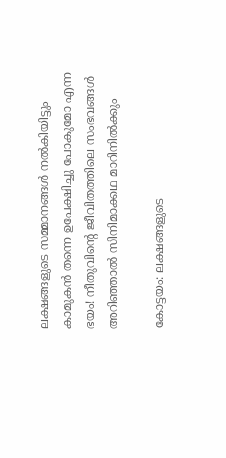ലക്ഷങ്ങളുടെ സമ്മാനങ്ങൾ നൽകിയിട്ടും കാമുകൻ തന്നെ ഉപേക്ഷിച്ചു പോകുമോ എന്ന ഭയം! നീതുവിന്റെ ജീവിതത്തിലെ സംഭവങ്ങള്‍ അറിഞ്ഞാല്‍ സിനിമാക്കഥ മാറിനിൽക്കും

കോട്ടയം: ലക്ഷങ്ങളുടെ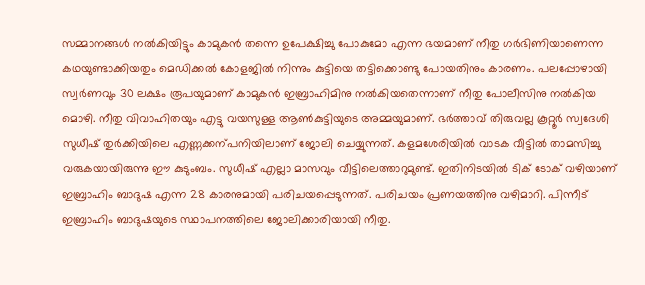സമ്മാനങ്ങൾ നൽകിയിട്ടും കാമുകൻ തന്നെ ഉപേക്ഷിച്ചു പോകുമോ എന്ന ഭയമാണ് നീതു ഗർഭിണിയാണെന്ന കഥയുണ്ടാക്കിയതും മെഡിക്കൽ കോളജിൽ നിന്നും കുട്ടിയെ തട്ടിക്കൊണ്ടു പോയതിനും കാരണം. പലപ്പോഴായി സ്വർണവും 30 ലക്ഷം രൂപയുമാണ് കാമുകൻ ഇബ്രാഹിമിനു നൽകിയതെന്നാണ് നീതു പോലീസിനു നൽകിയ മൊഴി. നീതു വിവാഹിതയും എട്ടു വയസുള്ള ആണ്‍കുട്ടിയുടെ അമ്മയുമാണ്. ഭർത്താവ് തിരുവല്ല കൂറ്റൂർ സ്വദേശി സുധീഷ് തുർക്കിയിലെ എണ്ണക്കന്പനിയിലാണ് ജോലി ചെയ്യുന്നത്. കളമശേരിയിൽ വാടക വീട്ടിൽ താമസിച്ചു വരുകയായിരുന്നു ഈ കുടുംബം. സുധീഷ് എല്ലാ മാസവും വീട്ടിലെത്താറുമുണ്ട്. ഇതിനിടയിൽ ടിക് ടോക് വഴിയാണ് ഇബ്രാഹിം ബാദുഷ എന്ന 28 കാരനുമായി പരിചയപ്പെടുന്നത്. പരിചയം പ്രണയത്തിനു വഴിമാറി. പിന്നീട് ഇബ്രാഹിം ബാദുഷയുടെ സ്ഥാപനത്തിലെ ജോലിക്കാരിയായി നീതു.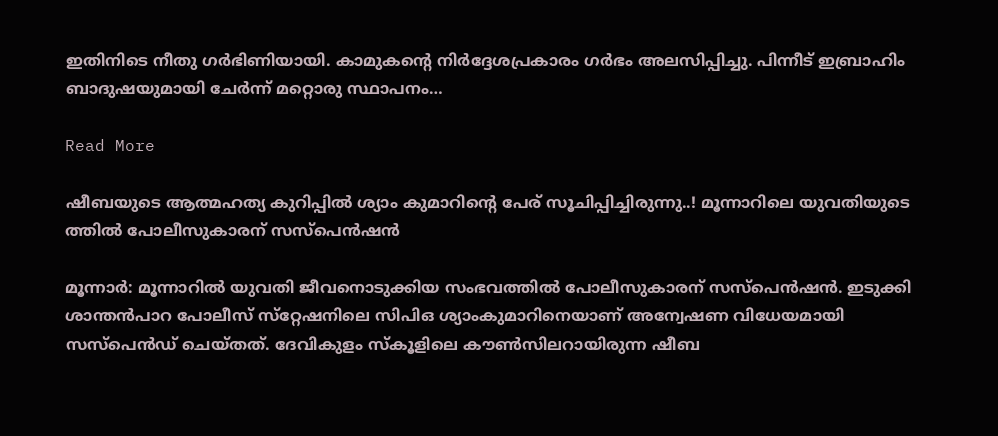ഇതിനിടെ നീതു ഗർഭിണിയായി. കാമുകന്‍റെ നിർദ്ദേശപ്രകാരം ഗർഭം അലസിപ്പിച്ചു. പിന്നീട് ഇബ്രാഹിം ബാദുഷയുമായി ചേർന്ന് മറ്റൊരു സ്ഥാപനം…

Read More

ഷീബയുടെ ആത്മഹത്യ കുറിപ്പില്‍ ശ്യാം കുമാറിന്‍റെ പേര് സൂചിപ്പിച്ചിരുന്നു..! മൂന്നാറിലെ യുവതിയുടെ ത്തില്‍ പോലീസുകാരന് സസ്പെൻഷൻ

മൂന്നാർ: മൂന്നാറില്‍ യുവതി ജീവനൊടുക്കിയ സംഭവത്തില്‍ പോലീസുകാരന് സസ്‌പെന്‍ഷന്‍. ഇടുക്കി ശാന്തന്‍പാറ പോലീസ് സ്‌റ്റേഷനിലെ സിപിഒ ശ്യാംകുമാറിനെയാണ് അന്വേഷണ വിധേയമായി സസ്‌പെന്‍ഡ് ചെയ്തത്. ദേവികുളം സ്‌കൂളിലെ കൗണ്‍സിലറായിരുന്ന ഷീബ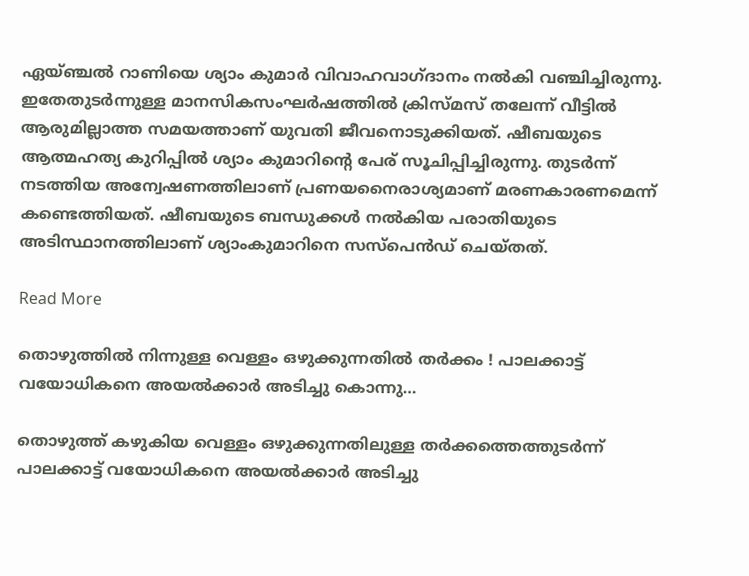ഏയ്ഞ്ചല്‍ റാണിയെ ശ്യാം കുമാര്‍ വിവാഹവാഗ്ദാനം നല്‍കി വഞ്ചിച്ചിരുന്നു. ഇതേതുടര്‍ന്നുള്ള മാനസികസംഘര്‍ഷത്തില്‍ ക്രിസ്മസ് തലേന്ന് വീട്ടില്‍ ആരുമില്ലാത്ത സമയത്താണ് യുവതി ജീവനൊടുക്കിയത്. ഷീബയുടെ ആത്മഹത്യ കുറിപ്പില്‍ ശ്യാം കുമാറിന്‍റെ പേര് സൂചിപ്പിച്ചിരുന്നു. തുടര്‍ന്ന് നടത്തിയ അന്വേഷണത്തിലാണ് പ്രണയനൈരാശ്യമാണ് മരണകാരണമെന്ന് കണ്ടെത്തിയത്. ഷീബയുടെ ബന്ധുക്കള്‍ നല്‍കിയ പരാതിയുടെ അടിസ്ഥാനത്തിലാണ് ശ്യാംകുമാറിനെ സസ്‌പെന്‍ഡ് ചെയ്തത്.

Read More

തൊഴുത്തില്‍ നിന്നുള്ള വെള്ളം ഒഴുക്കുന്നതില്‍ തര്‍ക്കം ! പാലക്കാട്ട് വയോധികനെ അയല്‍ക്കാര്‍ അടിച്ചു കൊന്നു…

തൊഴുത്ത് കഴുകിയ വെള്ളം ഒഴുക്കുന്നതിലുള്ള തര്‍ക്കത്തെത്തുടര്‍ന്ന് പാലക്കാട്ട് വയോധികനെ അയല്‍ക്കാര്‍ അടിച്ചു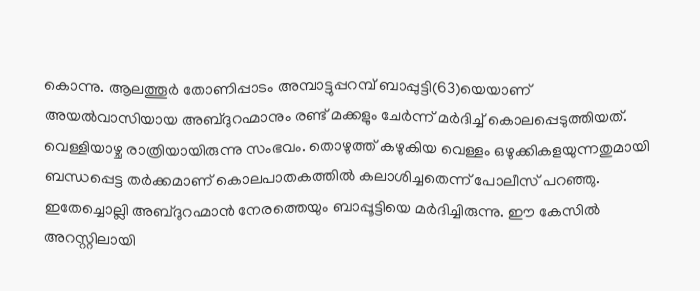കൊന്നു. ആലത്തൂര്‍ തോണിപ്പാടം അമ്പാട്ടുപ്പറമ്പ് ബാപ്പുട്ടി(63)യെയാണ് അയല്‍വാസിയായ അബ്ദുറഹ്മാനും രണ്ട് മക്കളും ചേര്‍ന്ന് മര്‍ദിച്ച് കൊലപ്പെടുത്തിയത്. വെള്ളിയാഴ്ച രാത്രിയായിരുന്നു സംഭവം. തൊഴുത്ത് കഴുകിയ വെള്ളം ഒഴുക്കികളയുന്നതുമായി ബന്ധപ്പെട്ട തര്‍ക്കമാണ് കൊലപാതകത്തില്‍ കലാശിച്ചതെന്ന് പോലീസ് പറഞ്ഞു. ഇതേച്ചൊല്ലി അബ്ദുറഹ്മാന്‍ നേരത്തെയും ബാപ്പൂട്ടിയെ മര്‍ദിച്ചിരുന്നു. ഈ കേസില്‍ അറസ്റ്റിലായി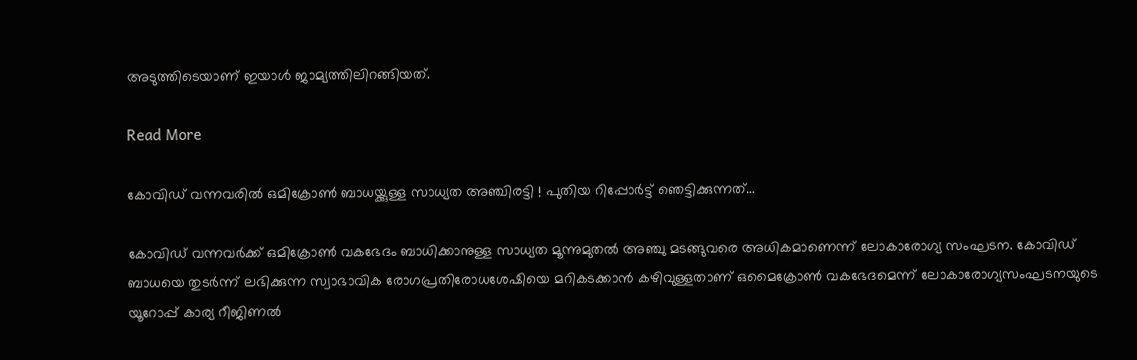അടുത്തിടെയാണ് ഇയാള്‍ ജാമ്യത്തിലിറങ്ങിയത്.

Read More

കോവിഡ് വന്നവരില്‍ ഒമിക്രോണ്‍ ബാധയ്ക്കുള്ള സാധ്യത അഞ്ചിരട്ടി ! പുതിയ റിപ്പോര്‍ട്ട് ഞെട്ടിക്കുന്നത്…

കോവിഡ് വന്നവര്‍ക്ക് ഒമിക്രോണ്‍ വകഭേദം ബാധിക്കാനുള്ള സാധ്യത മൂന്നുമുതല്‍ അഞ്ചു മടങ്ങുവരെ അധികമാണെന്ന് ലോകാരോഗ്യ സംഘടന. കോവിഡ് ബാധയെ തുടര്‍ന്ന് ലഭിക്കുന്ന സ്വാഭാവിക രോഗപ്രതിരോധശേഷിയെ മറികടക്കാന്‍ കഴിവുള്ളതാണ് ഒമൈക്രോണ്‍ വകഭേദമെന്ന് ലോകാരോഗ്യസംഘടനയുടെ യൂറോപ്പ് കാര്യ റീജിണല്‍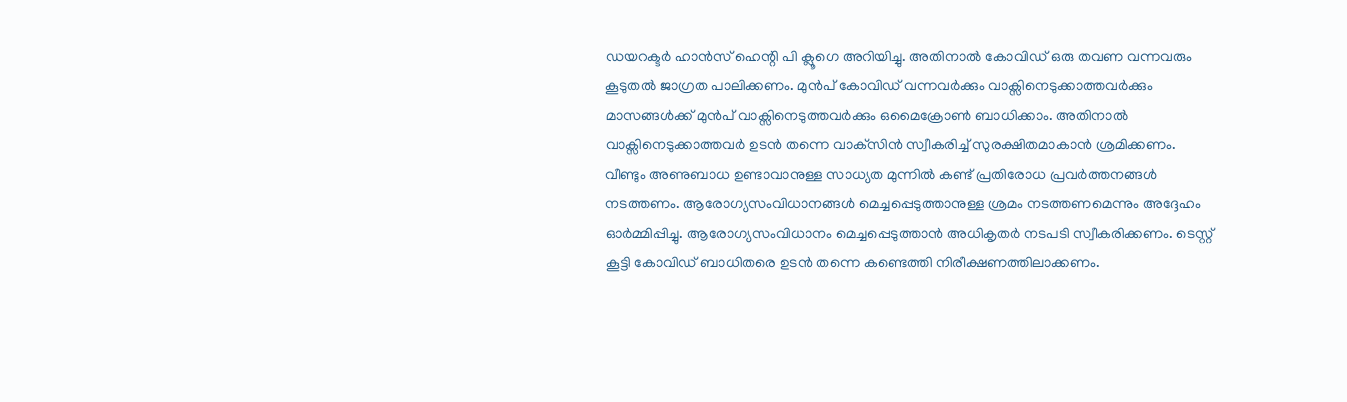ഡയറക്ടര്‍ ഹാന്‍സ് ഹെന്റി പി ക്ലൂഗെ അറിയിച്ചു. അതിനാല്‍ കോവിഡ് ഒരു തവണ വന്നവരും കൂടുതല്‍ ജാഗ്രത പാലിക്കണം. മുന്‍പ് കോവിഡ് വന്നവര്‍ക്കും വാക്സിനെടുക്കാത്തവര്‍ക്കും മാസങ്ങള്‍ക്ക് മുന്‍പ് വാക്സിനെടുത്തവര്‍ക്കും ഒമൈക്രോണ്‍ ബാധിക്കാം. അതിനാല്‍ വാക്സിനെടുക്കാത്തവര്‍ ഉടന്‍ തന്നെ വാക്‌സിന്‍ സ്വീകരിച്ച് സുരക്ഷിതമാകാന്‍ ശ്രമിക്കണം. വീണ്ടും അണുബാധ ഉണ്ടാവാനുള്ള സാധ്യത മുന്നില്‍ കണ്ട് പ്രതിരോധ പ്രവര്‍ത്തനങ്ങള്‍ നടത്തണം. ആരോഗ്യസംവിധാനങ്ങള്‍ മെച്ചപ്പെടുത്താനുള്ള ശ്രമം നടത്തണമെന്നും അദ്ദേഹം ഓര്‍മ്മിപ്പിച്ചു. ആരോഗ്യസംവിധാനം മെച്ചപ്പെടുത്താന്‍ അധികൃതര്‍ നടപടി സ്വീകരിക്കണം. ടെസ്റ്റ് കൂട്ടി കോവിഡ് ബാധിതരെ ഉടന്‍ തന്നെ കണ്ടെത്തി നിരീക്ഷണത്തിലാക്കണം.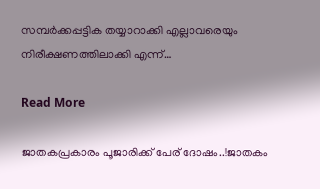സമ്പര്‍ക്കപ്പട്ടിക തയ്യാറാക്കി എല്ലാവരെയും നിരീക്ഷണത്തിലാക്കി എന്ന്…

Read More

ജാതകപ്രകാരം പൂജാരിക്ക് പേര് ദോഷം..!ജാതകം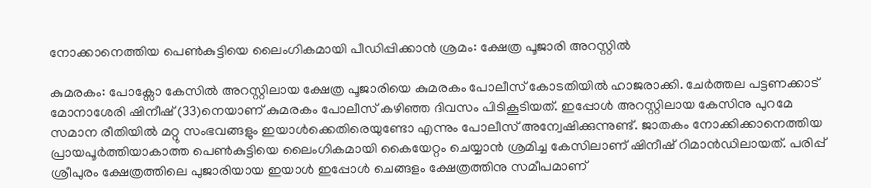നോക്കാനെത്തിയ പെൺകുട്ടിയെ ലൈംഗികമായി പീഡിപ്പിക്കാൻ ശ്രമം: ക്ഷേത്ര പൂജാരി അറസ്റ്റിൽ

കുമരകം: പോക്സോ കേസിൽ അറസ്റ്റിലായ ക്ഷേത്ര പൂജാരിയെ കുമരകം പോലീസ് കോടതിയിൽ ഹാജരാക്കി. ചേർത്തല പട്ടണക്കാട് മോനാശേരി ഷിനീഷ് (33)നെയാണ് കുമരകം പോലീസ് കഴിഞ്ഞ ദിവസം പിടികൂടിയത്. ഇപ്പോൾ അറസ്റ്റിലായ കേസിനു പുറമേ സമാന രീതിയിൽ മറ്റു സംഭവങ്ങളും ഇയാൾക്കെതിരെയുണ്ടോ എന്നും പോലീസ് അന്വേഷിക്കുന്നുണ്ട്. ജാതകം നോക്കിക്കാനെത്തിയ പ്രായപൂർത്തിയാകാത്ത പെണ്‍കുട്ടിയെ ലൈംഗികമായി കൈയേറ്റം ചെയ്യാൻ ശ്രമിച്ച കേസിലാണ് ഷിനീഷ് റിമാൻഡിലായത്. പരിപ്പ് ശ്രീപുരം ക്ഷേത്രത്തിലെ പുജാരിയായ ഇയാൾ ഇപ്പോൾ ചെങ്ങളം ക്ഷേത്രത്തിനു സമീപമാണ്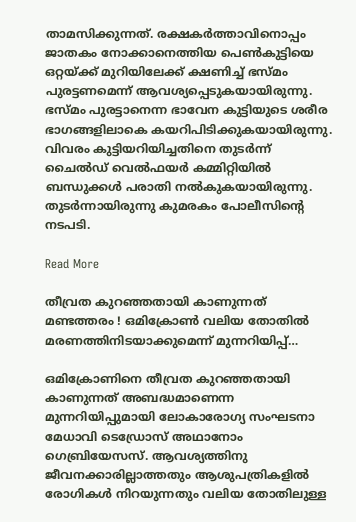താമസിക്കുന്നത്. രക്ഷകർത്താവിനൊപ്പം ജാതകം നോക്കാനെത്തിയ പെണ്‍കുട്ടിയെ ഒറ്റയ്ക്ക് മുറിയിലേക്ക് ക്ഷണിച്ച് ഭസ്മം പുരട്ടണമെന്ന് ആവശ്യപ്പെടുകയായിരുന്നു. ഭസ്മം പുരട്ടാനെന്ന ഭാവേന കുട്ടിയുടെ ശരീര ഭാഗങ്ങളിലാകെ കയറിപിടിക്കുകയായിരുന്നു. വിവരം കുട്ടിയറിയിച്ചതിനെ തുടർന്ന് ചൈൽഡ് വെൽഫയർ കമ്മിറ്റിയിൽ ബന്ധുക്കൾ പരാതി നൽകുകയായിരുന്നു. തുടർന്നായിരുന്നു കുമരകം പോലീസിന്‍റെ നടപടി.

Read More

തീവ്രത കുറഞ്ഞതായി കാണുന്നത് മണ്ടത്തരം ! ഒമിക്രോണ്‍ വലിയ തോതില്‍ മരണത്തിനിടയാക്കുമെന്ന് മുന്നറിയിപ്പ്…

ഒമിക്രോണിനെ തീവ്രത കുറഞ്ഞതായി കാണുന്നത് അബദ്ധമാണെന്ന മുന്നറിയിപ്പുമായി ലോകാരോഗ്യ സംഘടനാ മേധാവി ടെഡ്രോസ് അഥാനോം ഗെബ്രിയേസസ്. ആവശ്യത്തിനു ജീവനക്കാരില്ലാത്തതും ആശുപത്രികളില്‍ രോഗികള്‍ നിറയുന്നതും വലിയ തോതിലുള്ള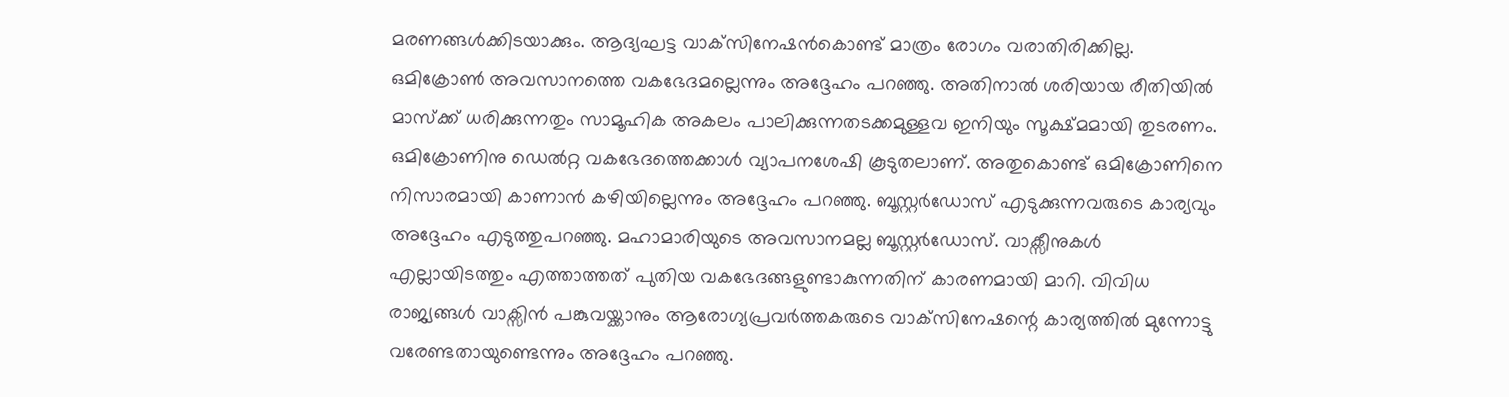മരണങ്ങള്‍ക്കിടയാക്കും. ആദ്യഘട്ട വാക്‌സിനേഷന്‍കൊണ്ട് മാത്രം രോഗം വരാതിരിക്കില്ല. ഒമിക്രോണ്‍ അവസാനത്തെ വകഭേദമല്ലെന്നും അദ്ദേഹം പറഞ്ഞു. അതിനാല്‍ ശരിയായ രീതിയില്‍ മാസ്‌ക്ക് ധരിക്കുന്നതും സാമൂഹിക അകലം പാലിക്കുന്നതടക്കമുള്ളവ ഇനിയും സൂക്ഷ്മമായി തുടരണം. ഒമിക്രോണിനു ഡെല്‍റ്റ വകഭേദത്തെക്കാള്‍ വ്യാപനശേഷി കൂടുതലാണ്. അതുകൊണ്ട് ഒമിക്രോണിനെ നിസാരമായി കാണാന്‍ കഴിയില്ലെന്നും അദ്ദേഹം പറഞ്ഞു. ബൂസ്റ്റര്‍ഡോസ് എടുക്കുന്നവരുടെ കാര്യവും അദ്ദേഹം എടുത്തുപറഞ്ഞു. മഹാമാരിയുടെ അവസാനമല്ല ബൂസ്റ്റര്‍ഡോസ്. വാക്സീനുകള്‍ എല്ലായിടത്തും എത്താത്തത് പുതിയ വകഭേദങ്ങളുണ്ടാകുന്നതിന് കാരണമായി മാറി. വിവിധ രാജ്യങ്ങള്‍ വാക്സിന്‍ പങ്കുവയ്ക്കാനും ആരോഗ്യപ്രവര്‍ത്തകരുടെ വാക്‌സിനേഷന്റെ കാര്യത്തില്‍ മുന്നോട്ടു വരേണ്ടതായുണ്ടെന്നും അദ്ദേഹം പറഞ്ഞു.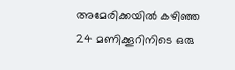അമേരിക്കയില്‍ കഴിഞ്ഞ 24 മണിക്കൂറിനിടെ ഒരു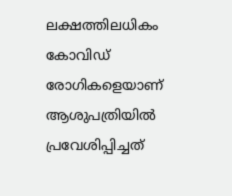ലക്ഷത്തിലധികം കോവിഡ് രോഗികളെയാണ് ആശുപത്രിയില്‍ പ്രവേശിപ്പിച്ചത്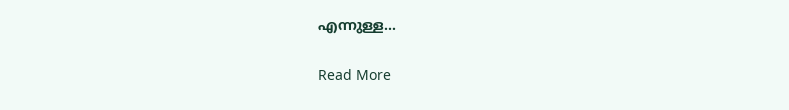എന്നുള്ള…

Read More